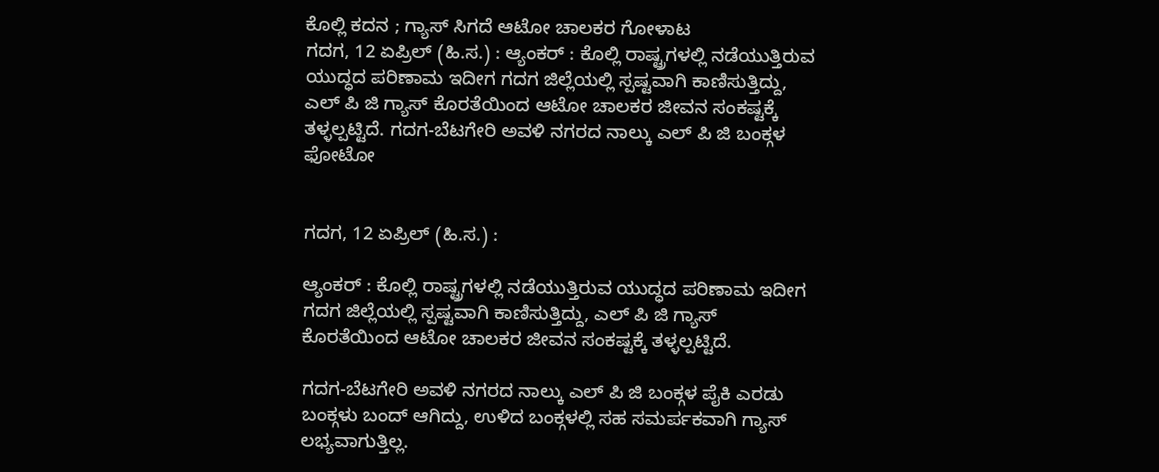ಕೊಲ್ಲಿ ಕದನ ; ಗ್ಯಾಸ್ ಸಿಗದೆ ಆಟೋ ಚಾಲಕರ ಗೋಳಾಟ
ಗದಗ, 12 ಏಪ್ರಿಲ್ (ಹಿ.ಸ.) : ಆ್ಯಂಕರ್ : ಕೊಲ್ಲಿ ರಾಷ್ಟ್ರಗಳಲ್ಲಿ ನಡೆಯುತ್ತಿರುವ ಯುದ್ಧದ ಪರಿಣಾಮ ಇದೀಗ ಗದಗ ಜಿಲ್ಲೆಯಲ್ಲಿ ಸ್ಪಷ್ಟವಾಗಿ ಕಾಣಿಸುತ್ತಿದ್ದು, ಎಲ್ ಪಿ ಜಿ ಗ್ಯಾಸ್ ಕೊರತೆಯಿಂದ ಆಟೋ ಚಾಲಕರ ಜೀವನ ಸಂಕಷ್ಟಕ್ಕೆ ತಳ್ಳಲ್ಪಟ್ಟಿದೆ. ಗದಗ-ಬೆಟಗೇರಿ ಅವಳಿ ನಗರದ ನಾಲ್ಕು ಎಲ್ ಪಿ ಜಿ ಬಂಕ್ಗಳ
ಫೋಟೋ


ಗದಗ, 12 ಏಪ್ರಿಲ್ (ಹಿ.ಸ.) :

ಆ್ಯಂಕರ್ : ಕೊಲ್ಲಿ ರಾಷ್ಟ್ರಗಳಲ್ಲಿ ನಡೆಯುತ್ತಿರುವ ಯುದ್ಧದ ಪರಿಣಾಮ ಇದೀಗ ಗದಗ ಜಿಲ್ಲೆಯಲ್ಲಿ ಸ್ಪಷ್ಟವಾಗಿ ಕಾಣಿಸುತ್ತಿದ್ದು, ಎಲ್ ಪಿ ಜಿ ಗ್ಯಾಸ್ ಕೊರತೆಯಿಂದ ಆಟೋ ಚಾಲಕರ ಜೀವನ ಸಂಕಷ್ಟಕ್ಕೆ ತಳ್ಳಲ್ಪಟ್ಟಿದೆ.

ಗದಗ-ಬೆಟಗೇರಿ ಅವಳಿ ನಗರದ ನಾಲ್ಕು ಎಲ್ ಪಿ ಜಿ ಬಂಕ್ಗಳ ಪೈಕಿ ಎರಡು ಬಂಕ್ಗಳು ಬಂದ್ ಆಗಿದ್ದು, ಉಳಿದ ಬಂಕ್ಗಳಲ್ಲಿ ಸಹ ಸಮರ್ಪಕವಾಗಿ ಗ್ಯಾಸ್ ಲಭ್ಯವಾಗುತ್ತಿಲ್ಲ.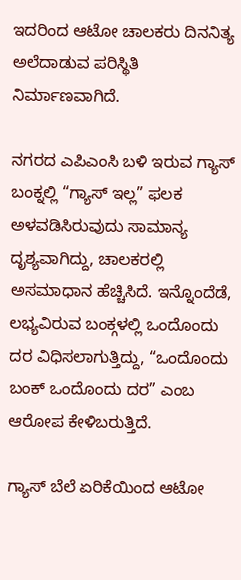ಇದರಿಂದ ಆಟೋ ಚಾಲಕರು ದಿನನಿತ್ಯ ಅಲೆದಾಡುವ ಪರಿಸ್ಥಿತಿ ನಿರ್ಮಾಣವಾಗಿದೆ.

ನಗರದ ಎಪಿಎಂಸಿ ಬಳಿ ಇರುವ ಗ್ಯಾಸ್ ಬಂಕ್ನಲ್ಲಿ “ಗ್ಯಾಸ್ ಇಲ್ಲ” ಫಲಕ ಅಳವಡಿಸಿರುವುದು ಸಾಮಾನ್ಯ ದೃಶ್ಯವಾಗಿದ್ದು, ಚಾಲಕರಲ್ಲಿ ಅಸಮಾಧಾನ ಹೆಚ್ಚಿಸಿದೆ. ಇನ್ನೊಂದೆಡೆ, ಲಭ್ಯವಿರುವ ಬಂಕ್ಗಳಲ್ಲಿ ಒಂದೊಂದು ದರ ವಿಧಿಸಲಾಗುತ್ತಿದ್ದು, “ಒಂದೊಂದು ಬಂಕ್ ಒಂದೊಂದು ದರ” ಎಂಬ ಆರೋಪ ಕೇಳಿಬರುತ್ತಿದೆ.

ಗ್ಯಾಸ್ ಬೆಲೆ ಏರಿಕೆಯಿಂದ ಆಟೋ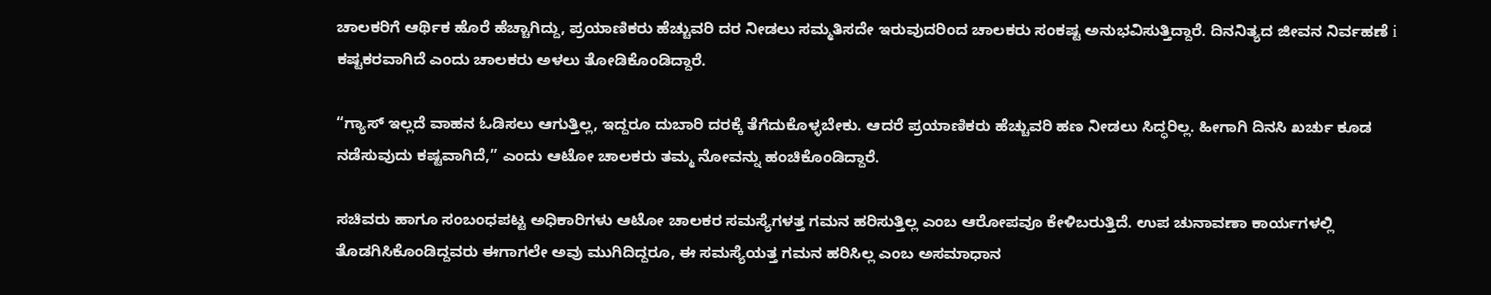ಚಾಲಕರಿಗೆ ಆರ್ಥಿಕ ಹೊರೆ ಹೆಚ್ಚಾಗಿದ್ದು, ಪ್ರಯಾಣಿಕರು ಹೆಚ್ಚುವರಿ ದರ ನೀಡಲು ಸಮ್ಮತಿಸದೇ ಇರುವುದರಿಂದ ಚಾಲಕರು ಸಂಕಷ್ಟ ಅನುಭವಿಸುತ್ತಿದ್ದಾರೆ. ದಿನನಿತ್ಯದ ಜೀವನ ನಿರ್ವಹಣೆ i ಕಷ್ಟಕರವಾಗಿದೆ ಎಂದು ಚಾಲಕರು ಅಳಲು ತೋಡಿಕೊಂಡಿದ್ದಾರೆ.

“ಗ್ಯಾಸ್ ಇಲ್ಲದೆ ವಾಹನ ಓಡಿಸಲು ಆಗುತ್ತಿಲ್ಲ, ಇದ್ದರೂ ದುಬಾರಿ ದರಕ್ಕೆ ತೆಗೆದುಕೊಳ್ಳಬೇಕು. ಆದರೆ ಪ್ರಯಾಣಿಕರು ಹೆಚ್ಚುವರಿ ಹಣ ನೀಡಲು ಸಿದ್ಧರಿಲ್ಲ. ಹೀಗಾಗಿ ದಿನಸಿ ಖರ್ಚು ಕೂಡ ನಡೆಸುವುದು ಕಷ್ಟವಾಗಿದೆ,” ಎಂದು ಆಟೋ ಚಾಲಕರು ತಮ್ಮ ನೋವನ್ನು ಹಂಚಿಕೊಂಡಿದ್ದಾರೆ.

ಸಚಿವರು ಹಾಗೂ ಸಂಬಂಧಪಟ್ಟ ಅಧಿಕಾರಿಗಳು ಆಟೋ ಚಾಲಕರ ಸಮಸ್ಯೆಗಳತ್ತ ಗಮನ ಹರಿಸುತ್ತಿಲ್ಲ ಎಂಬ ಆರೋಪವೂ ಕೇಳಿಬರುತ್ತಿದೆ. ಉಪ ಚುನಾವಣಾ ಕಾರ್ಯಗಳಲ್ಲಿ ತೊಡಗಿಸಿಕೊಂಡಿದ್ದವರು ಈಗಾಗಲೇ ಅವು ಮುಗಿದಿದ್ದರೂ, ಈ ಸಮಸ್ಯೆಯತ್ತ ಗಮನ ಹರಿಸಿಲ್ಲ ಎಂಬ ಅಸಮಾಧಾನ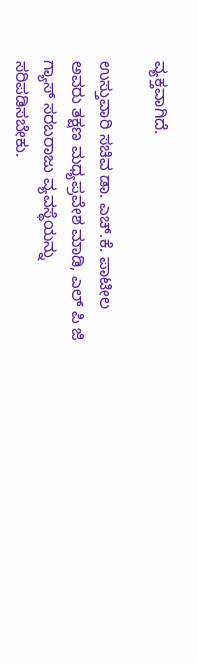ವ್ಯಕ್ತವಾಗಿದೆ.

ಉಸ್ತುವಾರಿ ಸಚಿವ ಡಾ. ಎಚ್.ಕೆ. ಪಾಟೀಲ ಅವರು ತಕ್ಷಣ ಮಧ್ಯಪ್ರವೇಶ ಮಾಡಿ, ಎಲ್ ಪಿ ಜಿ ಗ್ಯಾಸ್ ಸರಬರಾಜು ವ್ಯವಸ್ಥೆಯನ್ನು ಸರಿಪಡಿಸಬೇಕು.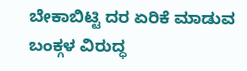ಬೇಕಾಬಿಟ್ಟಿ ದರ ಏರಿಕೆ ಮಾಡುವ ಬಂಕ್ಗಳ ವಿರುದ್ಧ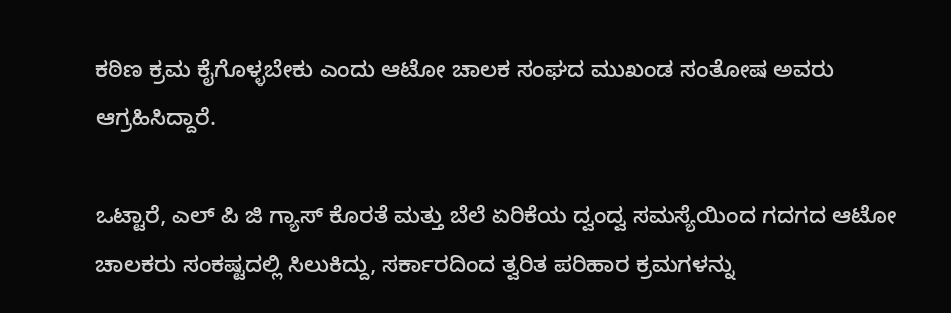ಕಠಿಣ ಕ್ರಮ ಕೈಗೊಳ್ಳಬೇಕು ಎಂದು ಆಟೋ ಚಾಲಕ ಸಂಘದ ಮುಖಂಡ ಸಂತೋಷ ಅವರು ಆಗ್ರಹಿಸಿದ್ದಾರೆ.

ಒಟ್ಟಾರೆ, ಎಲ್ ಪಿ ಜಿ ಗ್ಯಾಸ್ ಕೊರತೆ ಮತ್ತು ಬೆಲೆ ಏರಿಕೆಯ ದ್ವಂದ್ವ ಸಮಸ್ಯೆಯಿಂದ ಗದಗದ ಆಟೋ ಚಾಲಕರು ಸಂಕಷ್ಟದಲ್ಲಿ ಸಿಲುಕಿದ್ದು, ಸರ್ಕಾರದಿಂದ ತ್ವರಿತ ಪರಿಹಾರ ಕ್ರಮಗಳನ್ನು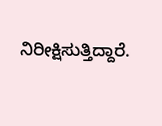ನಿರೀಕ್ಷಿಸುತ್ತಿದ್ದಾರೆ.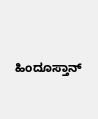ಹಿಂದೂಸ್ತಾನ್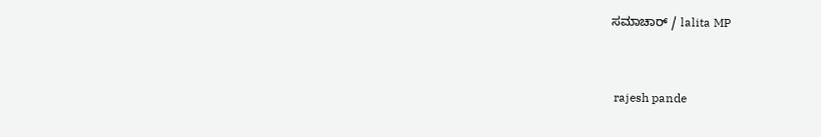ಸಮಾಚಾರ್ / lalita MP


 rajesh pande